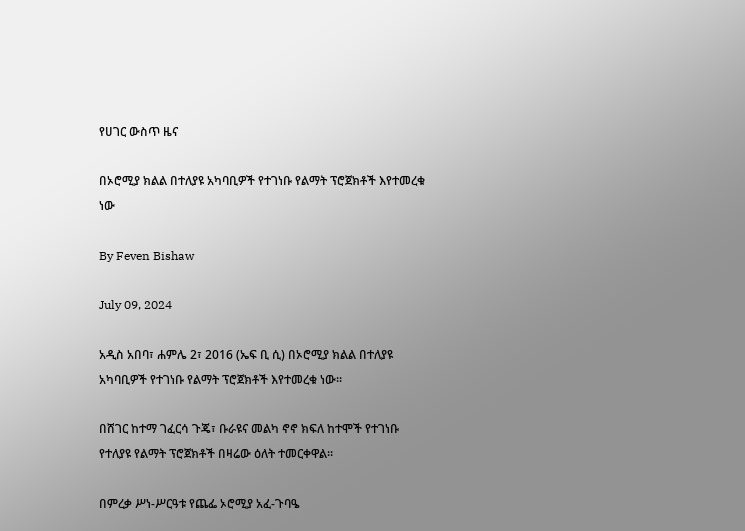የሀገር ውስጥ ዜና

በኦሮሚያ ክልል በተለያዩ አካባቢዎች የተገነቡ የልማት ፕሮጀክቶች እየተመረቁ ነው

By Feven Bishaw

July 09, 2024

አዲስ አበባ፣ ሐምሌ 2፣ 2016 (ኤፍ ቢ ሲ) በኦሮሚያ ክልል በተለያዩ አካባቢዎች የተገነቡ የልማት ፕሮጀክቶች እየተመረቁ ነው፡፡

በሸገር ከተማ ገፈርሳ ጉጄ፣ ቡራዩና መልካ ኖኖ ክፍለ ከተሞች የተገነቡ የተለያዩ የልማት ፕሮጀክቶች በዛሬው ዕለት ተመርቀዋል።

በምረቃ ሥነ-ሥርዓቱ የጨፌ ኦሮሚያ አፈ-ጉባዔ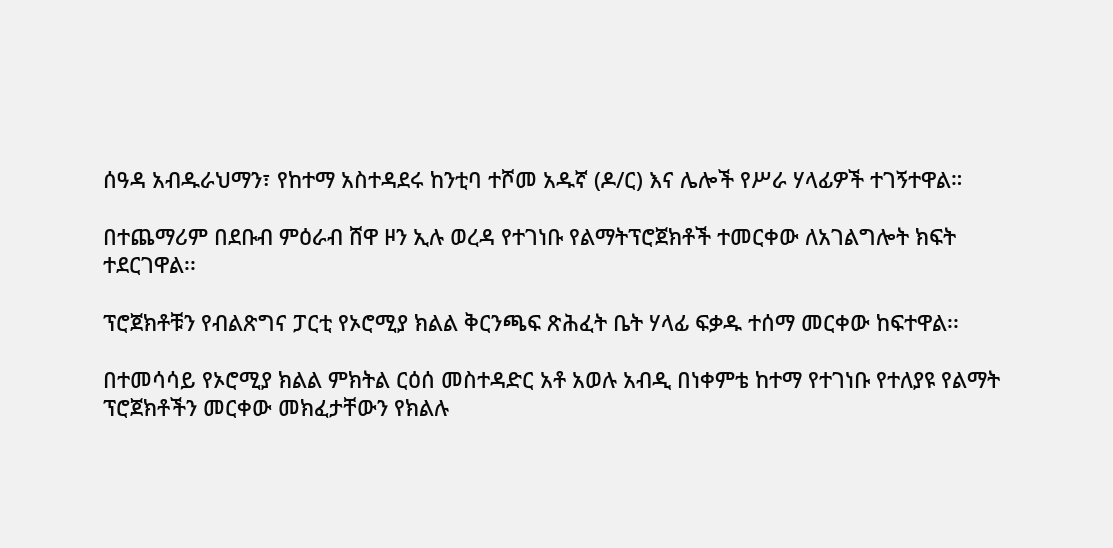ሰዓዳ አብዱራህማን፣ የከተማ አስተዳደሩ ከንቲባ ተሾመ አዱኛ (ዶ/ር) እና ሌሎች የሥራ ሃላፊዎች ተገኝተዋል።

በተጨማሪም በደቡብ ምዕራብ ሸዋ ዞን ኢሉ ወረዳ የተገነቡ የልማትፕሮጀክቶች ተመርቀው ለአገልግሎት ክፍት ተደርገዋል፡፡

ፕሮጀክቶቹን የብልጽግና ፓርቲ የኦሮሚያ ክልል ቅርንጫፍ ጽሕፈት ቤት ሃላፊ ፍቃዱ ተሰማ መርቀው ከፍተዋል፡፡

በተመሳሳይ የኦሮሚያ ክልል ምክትል ርዕሰ መስተዳድር አቶ አወሉ አብዲ በነቀምቴ ከተማ የተገነቡ የተለያዩ የልማት ፕሮጀክቶችን መርቀው መክፈታቸውን የክልሉ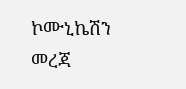ኮሙኒኬሽን መረጃ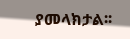ያመላክታል፡፡